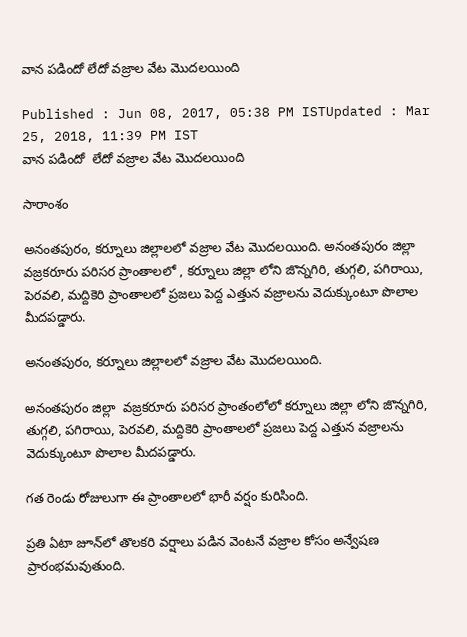వాన పడిందో లేదో వజ్రాల వేట మొదలయింది

Published : Jun 08, 2017, 05:38 PM ISTUpdated : Mar 25, 2018, 11:39 PM IST
వాన పడిందో  లేదో వజ్రాల వేట మొదలయింది

సారాంశం

అనంతపురం, కర్నూలు జిల్లాలలో వజ్రాల వేట మొదలయింది. అనంతపురం జిల్లా  వజ్రకరూరు పరిసర ప్రాంతాలలో , కర్నూలు జిల్లా లోని జొన్నగిరి, తుగ్గలి, పగిరాయి, పెరవలి, మద్దికెరి ప్రాంతాలలో ప్రజలు పెద్ద ఎత్తున వజ్రాలను వెదుక్కుంటూ పొలాల మీదపడ్డారు.

అనంతపురం, కర్నూలు జిల్లాలలో వజ్రాల వేట మొదలయింది.

అనంతపురం జిల్లా  వజ్రకరూరు పరిసర ప్రాంతంలోలో కర్నూలు జిల్లా లోని జొన్నగిరి, తుగ్గలి, పగిరాయి, పెరవలి, మద్దికెరి ప్రాంతాలలో ప్రజలు పెద్ద ఎత్తున వజ్రాలను వెదుక్కుంటూ పొలాల మీదపడ్డారు.

గత రెండు రోజులుగా ఈ ప్రాంతాలలో భారీ వర్షం కురిసింది.

ప్రతి ఏటా జూన్‌లో తొలకరి వర్షాలు పడిన వెంటనే వజ్రాల కోసం అన్వేషణ ప్రారంభమవుతుంది.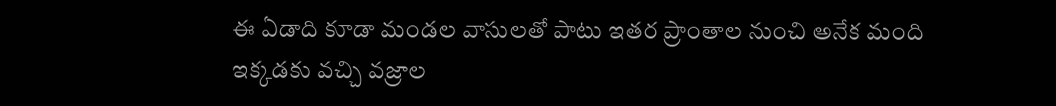ఈ ఏడాది కూడా మండల వాసులతో పాటు ఇతర ప్రాంతాల నుంచి అనేక మంది ఇక్కడకు వచ్చి వజ్రాల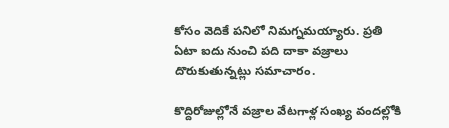కోసం వెదికే పనిలో నిమగ్నమయ్యారు. ప్రతి ఏటా ఐదు నుంచి పది దాకా వజ్రాలు దొరుకుతున్నట్లు సమాచారం.

కొద్దిరోజుల్లోనే వజ్రాల వేటగాళ్ల సంఖ్య వందల్లోకి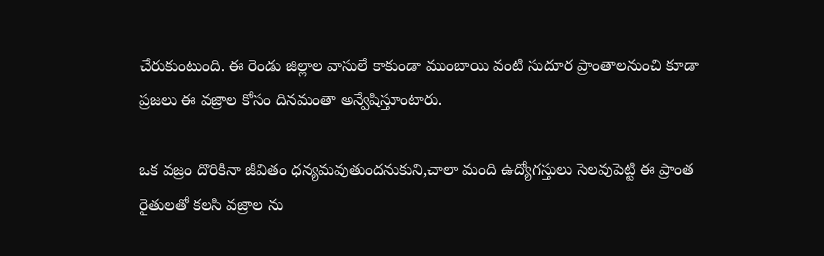చేరుకుంటుంది. ఈ రెండు జిల్లాల వాసులే కాకుండా ముంబాయి వంటి సుదూర ప్రాంతాలనుంచి కూడా ప్రజలు ఈ వజ్రాల కోసం దినమంతా అన్వేషిస్తూంటారు.

ఒక వజ్రం దొరికినా జీవితం ధన్యమవుతుందనుకుని,చాలా మంది ఉద్యోగస్తులు సెలవుపెట్టి ఈ ప్రాంత రైతులతో కలసి వజ్రాల ను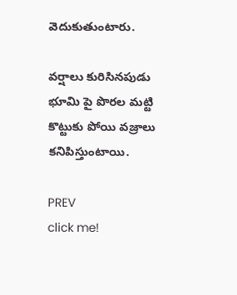వెదుకుతుంటారు.

వర్షాలు కురిసినపుడు భూమి పై పొరల మట్టి కొట్టుకు పోయి వజ్రాలు కనిపిస్తుంటాయి.

PREV
click me!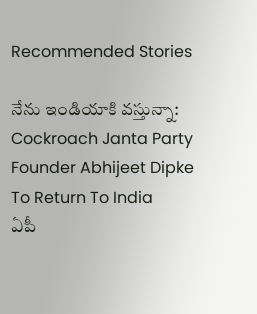Recommended Stories

నేను ఇండియాకి వస్తున్నా: Cockroach Janta Party Founder Abhijeet Dipke To Return To India
ఏపీ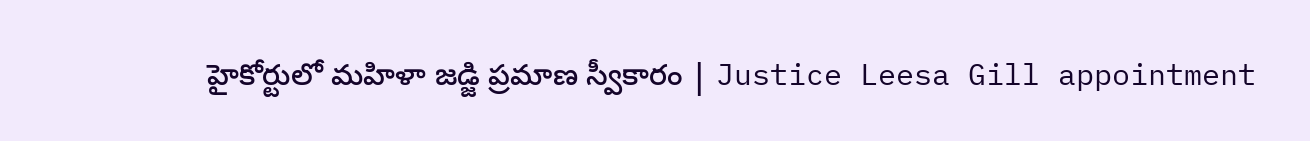హైకోర్టులో మహిళా జడ్జి ప్రమాణ స్వీకారం | Justice Leesa Gill appointment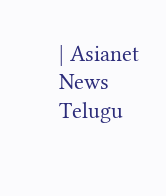| Asianet News Telugu